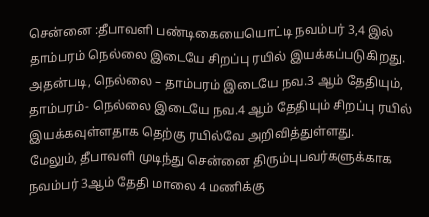சென்னை :தீபாவளி பண்டிகையையொட்டி நவம்பர் 3,4 இல் தாம்பரம் நெல்லை இடையே சிறப்பு ரயில் இயக்கப்படுகிறது. அதன்படி, நெல்லை – தாம்பரம் இடையே நவ.3 ஆம் தேதியும், தாம்பரம்- நெல்லை இடையே நவ.4 ஆம் தேதியும் சிறப்பு ரயில் இயக்கவுள்ளதாக தெற்கு ரயில்வே அறிவித்துள்ளது.
மேலும், தீபாவளி முடிந்து சென்னை திரும்புபவர்களுக்காக நவம்பர் 3ஆம் தேதி மாலை 4 மணிக்கு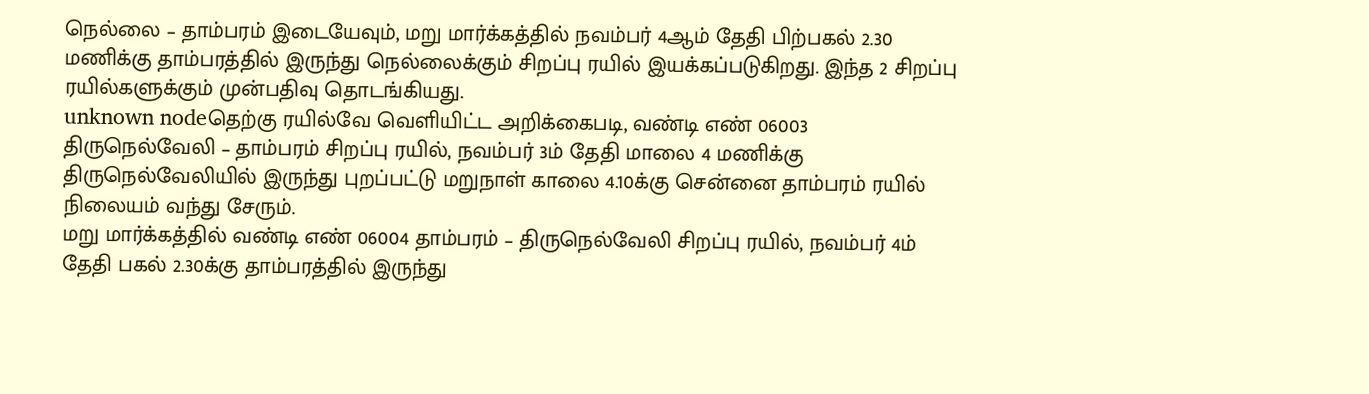நெல்லை – தாம்பரம் இடையேவும், மறு மார்க்கத்தில் நவம்பர் 4ஆம் தேதி பிற்பகல் 2.30 மணிக்கு தாம்பரத்தில் இருந்து நெல்லைக்கும் சிறப்பு ரயில் இயக்கப்படுகிறது. இந்த 2 சிறப்பு ரயில்களுக்கும் முன்பதிவு தொடங்கியது.
unknown nodeதெற்கு ரயில்வே வெளியிட்ட அறிக்கைபடி, வண்டி எண் 06003 திருநெல்வேலி – தாம்பரம் சிறப்பு ரயில், நவம்பர் 3ம் தேதி மாலை 4 மணிக்கு திருநெல்வேலியில் இருந்து புறப்பட்டு மறுநாள் காலை 4.10க்கு சென்னை தாம்பரம் ரயில் நிலையம் வந்து சேரும்.
மறு மார்க்கத்தில் வண்டி எண் 06004 தாம்பரம் – திருநெல்வேலி சிறப்பு ரயில், நவம்பர் 4ம் தேதி பகல் 2.30க்கு தாம்பரத்தில் இருந்து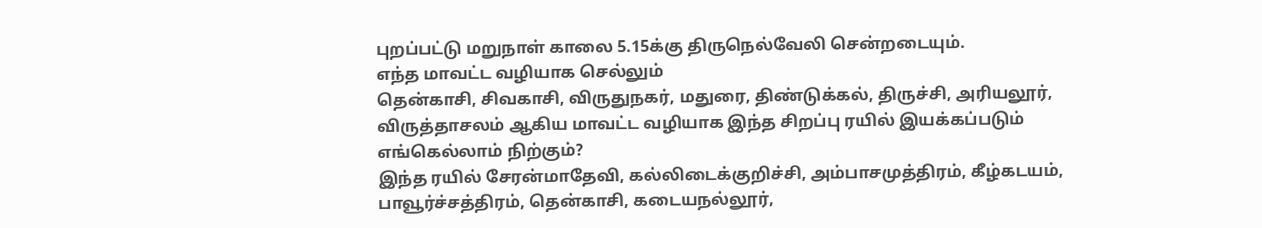புறப்பட்டு மறுநாள் காலை 5.15க்கு திருநெல்வேலி சென்றடையும்.
எந்த மாவட்ட வழியாக செல்லும்
தென்காசி, சிவகாசி, விருதுநகர், மதுரை, திண்டுக்கல், திருச்சி, அரியலூர், விருத்தாசலம் ஆகிய மாவட்ட வழியாக இந்த சிறப்பு ரயில் இயக்கப்படும்
எங்கெல்லாம் நிற்கும்?
இந்த ரயில் சேரன்மாதேவி, கல்லிடைக்குறிச்சி, அம்பாசமுத்திரம், கீழ்கடயம், பாவூர்ச்சத்திரம், தென்காசி, கடையநல்லூர்,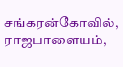சங்கரன்கோவில், ராஜபாளையம்,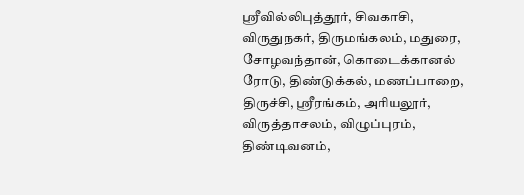ஸ்ரீவில்லிபுத்தூர், சிவகாசி, விருதுநகர், திருமங்கலம், மதுரை, சோழவந்தான், கொடைக்கானல் ரோடு, திண்டுக்கல், மணப்பாறை, திருச்சி, ஸ்ரீரங்கம், அரியலூர், விருத்தாசலம், விழுப்புரம், திண்டிவனம்,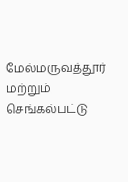மேல்மருவத்தூர் மற்றும் செங்கல்பட்டு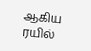ஆகிய ரயில்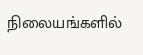நிலையங்களில்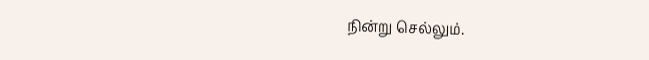நின்று செல்லும்.